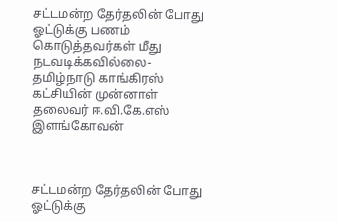சட்டமன்ற தேர்தலின் போது ஓட்டுக்கு பணம் கொடுத்தவர்கள் மீது நடவடிக்கவில்லை-தமிழ்நாடு காங்கிரஸ் கட்சியின் முன்னாள் தலைவர் ஈ.வி.கே.எஸ் இளங்கோவன்



சட்டமன்ற தேர்தலின் போது ஓட்டுக்கு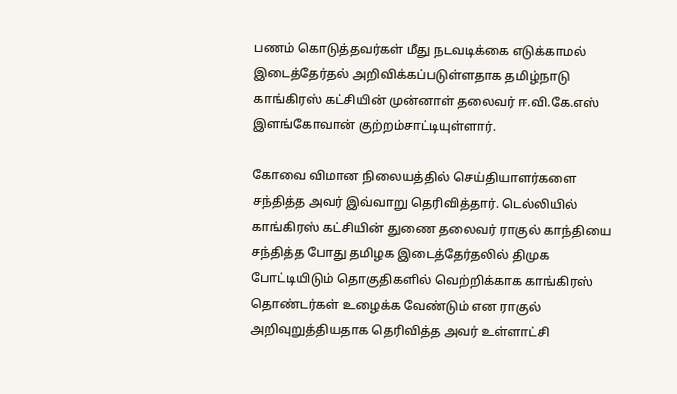பணம் கொடுத்தவர்கள் மீது நடவடிக்கை எடுக்காமல் இடைத்தேர்தல் அறிவிக்கப்படுள்ளதாக தமிழ்நாடு காங்கிரஸ் கட்சியின் முன்னாள் தலைவர் ஈ.வி.கே.எஸ் இளங்கோவான் குற்றம்சாட்டியுள்ளார்.

கோவை விமான நிலையத்தில் செய்தியாளர்களை சந்தித்த அவர் இவ்வாறு தெரிவித்தார். டெல்லியில் காங்கிரஸ் கட்சியின் துணை தலைவர் ராகுல் காந்தியை சந்தித்த போது தமிழக இடைத்தேர்தலில் திமுக போட்டியிடும் தொகுதிகளில் வெற்றிக்காக காங்கிரஸ் தொண்டர்கள் உழைக்க வேண்டும் என ராகுல் அறிவுறுத்தியதாக தெரிவித்த அவர் உள்ளாட்சி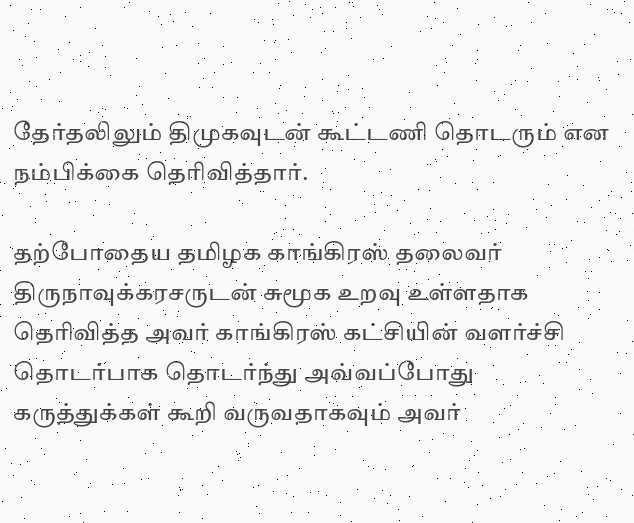தேர்தலிலும் திமுகவுடன் கூட்டணி தொடரும் என நம்பிக்கை தெரிவித்தார்.

தற்போதைய தமிழக காங்கிரஸ் தலைவர் திருநாவுக்கரசருடன் சுமூக உறவு உள்ளதாக தெரிவித்த அவர் காங்கிரஸ் கட்சியின் வளர்ச்சி தொடர்பாக தொடர்ந்து அவ்வப்போது கருத்துக்கள் கூறி வருவதாகவும் அவர்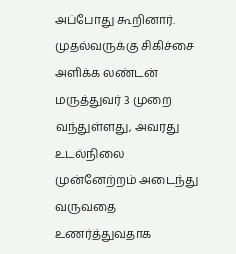அப்போது கூறினார். முதல்வருக்கு சிகிச்சை அளிக்க லண்டன் மருத்துவர் 3 முறை வந்துள்ளது, அவரது உடல்நிலை முன்னேற்றம் அடைந்து வருவதை உணர்த்துவதாக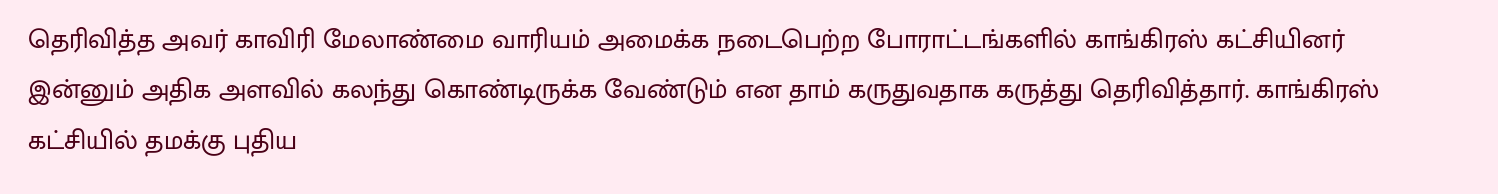தெரிவித்த அவர் காவிரி மேலாண்மை வாரியம் அமைக்க நடைபெற்ற போராட்டங்களில் காங்கிரஸ் கட்சியினர் இன்னும் அதிக அளவில் கலந்து கொண்டிருக்க வேண்டும் என தாம் கருதுவதாக கருத்து தெரிவித்தார். காங்கிரஸ் கட்சியில் தமக்கு புதிய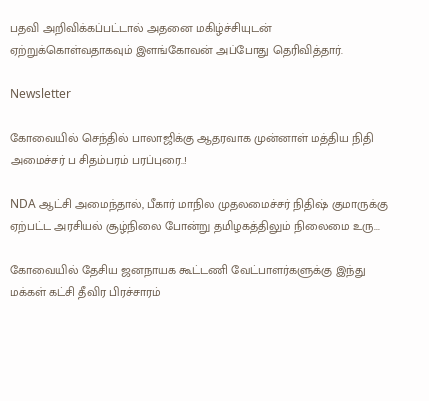பதவி அறிவிக்கப்பட்டால் அதனை மகிழ்ச்சியுடன் ஏற்றுக்கொள்வதாகவும் இளங்கோவன் அப்போது தெரிவித்தார்.

Newsletter

கோவையில் செந்தில் பாலாஜிக்கு ஆதரவாக முன்னாள் மத்திய நிதி அமைச்சர் ப சிதம்பரம் பரப்புரை..!

NDA ஆட்சி அமைந்தால், பீகார் மாநில முதலமைச்சர் நிதிஷ் குமாருக்கு ஏற்பட்ட அரசியல் சூழ்நிலை போன்று தமிழகத்திலும் நிலைமை உரு...

கோவையில் தேசிய ஜனநாயக கூட்டணி வேட்பாளர்களுக்கு இந்து மக்கள் கட்சி தீவிர பிரச்சாரம்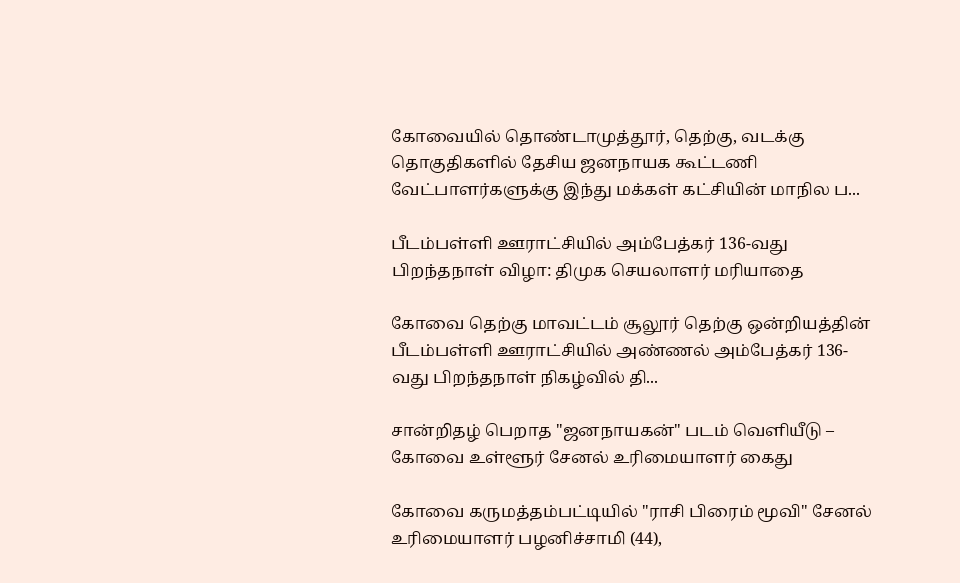கோவையில் தொண்டாமுத்தூர், தெற்கு, வடக்கு தொகுதிகளில் தேசிய ஜனநாயக கூட்டணி வேட்பாளர்களுக்கு இந்து மக்கள் கட்சியின் மாநில ப...

பீடம்பள்ளி ஊராட்சியில் அம்பேத்கர் 136-வது பிறந்தநாள் விழா: திமுக செயலாளர் மரியாதை

கோவை தெற்கு மாவட்டம் சூலூர் தெற்கு ஒன்றியத்தின் பீடம்பள்ளி ஊராட்சியில் அண்ணல் அம்பேத்கர் 136-வது பிறந்தநாள் நிகழ்வில் தி...

சான்றிதழ் பெறாத "ஜனநாயகன்" படம் வெளியீடு – கோவை உள்ளூர் சேனல் உரிமையாளர் கைது

கோவை கருமத்தம்பட்டியில் "ராசி பிரைம் மூவி" சேனல் உரிமையாளர் பழனிச்சாமி (44),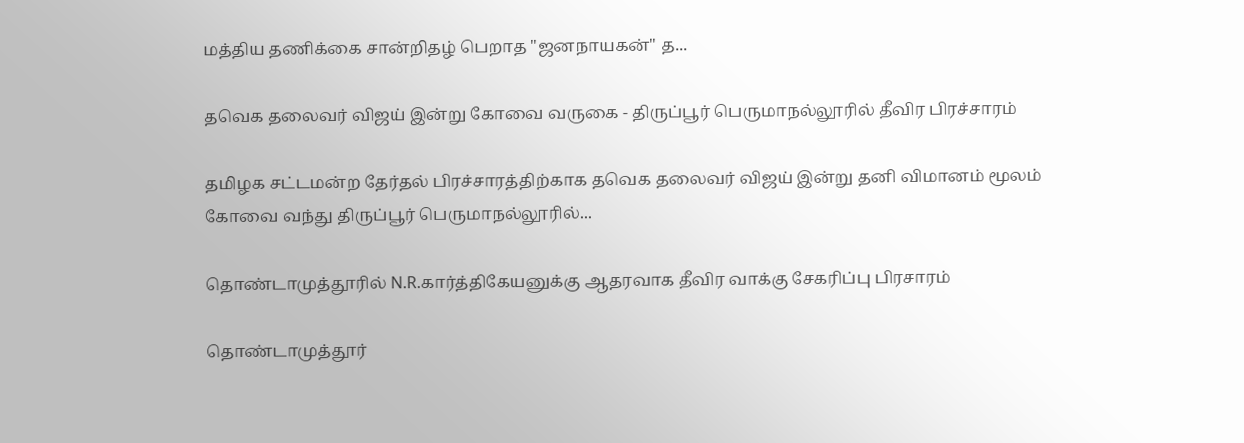மத்திய தணிக்கை சான்றிதழ் பெறாத "ஜனநாயகன்" த...

தவெக தலைவர் விஜய் இன்று கோவை வருகை - திருப்பூர் பெருமாநல்லூரில் தீவிர பிரச்சாரம்

தமிழக சட்டமன்ற தேர்தல் பிரச்சாரத்திற்காக தவெக தலைவர் விஜய் இன்று தனி விமானம் மூலம் கோவை வந்து திருப்பூர் பெருமாநல்லூரில்...

தொண்டாமுத்தூரில் N.R.கார்த்திகேயனுக்கு ஆதரவாக தீவிர வாக்கு சேகரிப்பு பிரசாரம்

தொண்டாமுத்தூர்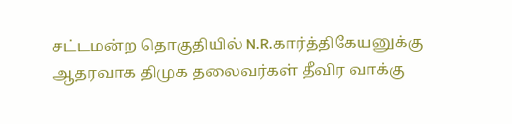சட்டமன்ற தொகுதியில் N.R.கார்த்திகேயனுக்கு ஆதரவாக திமுக தலைவர்கள் தீவிர வாக்கு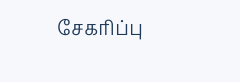சேகரிப்பு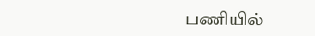பணியில்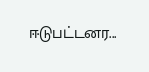ஈடுபட்டனர...